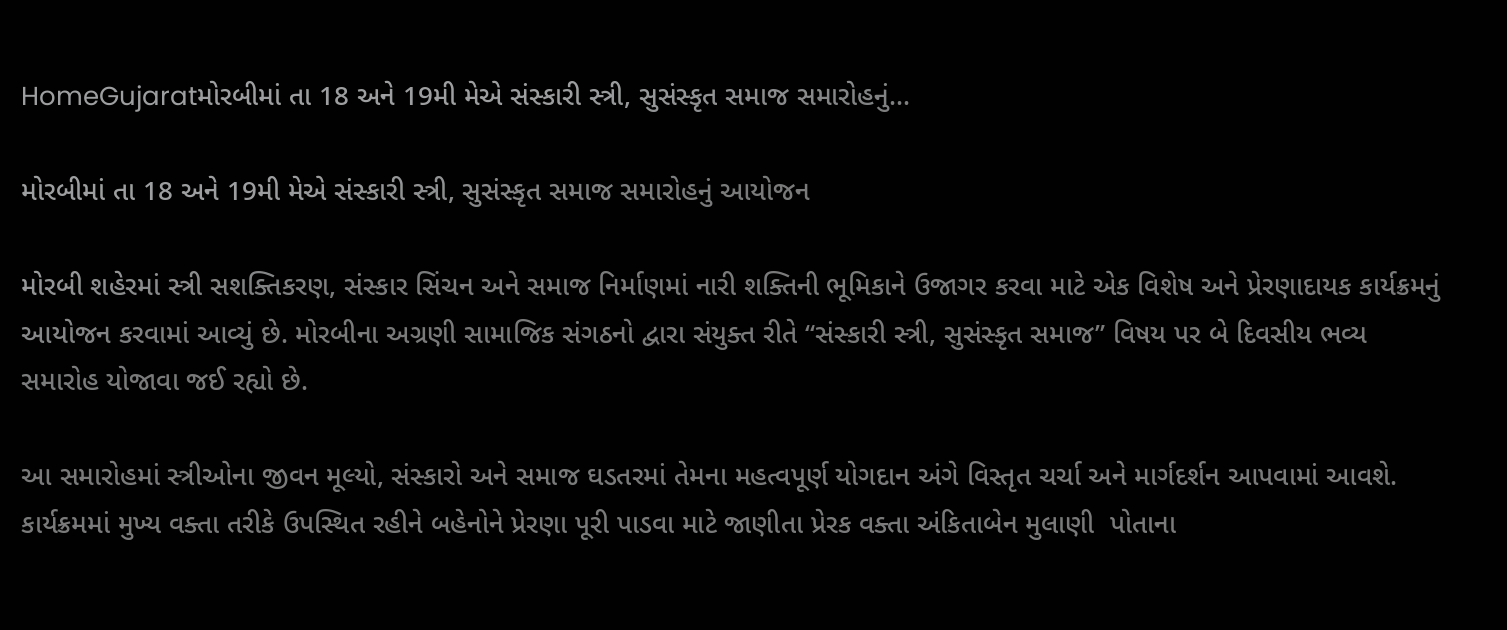HomeGujaratમોરબીમાં તા 18 અને 19મી મેએ સંસ્કારી સ્ત્રી, સુસંસ્કૃત સમાજ સમારોહનું...

મોરબીમાં તા 18 અને 19મી મેએ સંસ્કારી સ્ત્રી, સુસંસ્કૃત સમાજ સમારોહનું આયોજન

મોરબી શહેરમાં સ્ત્રી સશક્તિકરણ, સંસ્કાર સિંચન અને સમાજ નિર્માણમાં નારી શક્તિની ભૂમિકાને ઉજાગર કરવા માટે એક વિશેષ અને પ્રેરણાદાયક કાર્યક્રમનું આયોજન કરવામાં આવ્યું છે. મોરબીના અગ્રણી સામાજિક સંગઠનો દ્વારા સંયુક્ત રીતે “સંસ્કારી સ્ત્રી, સુસંસ્કૃત સમાજ” વિષય પર બે દિવસીય ભવ્ય સમારોહ યોજાવા જઈ રહ્યો છે.

આ સમારોહમાં સ્ત્રીઓના જીવન મૂલ્યો, સંસ્કારો અને સમાજ ઘડતરમાં તેમના મહત્વપૂર્ણ યોગદાન અંગે વિસ્તૃત ચર્ચા અને માર્ગદર્શન આપવામાં આવશે. કાર્યક્રમમાં મુખ્ય વક્તા તરીકે ઉપસ્થિત રહીને બહેનોને પ્રેરણા પૂરી પાડવા માટે જાણીતા પ્રેરક વક્તા અંકિતાબેન મુલાણી  પોતાના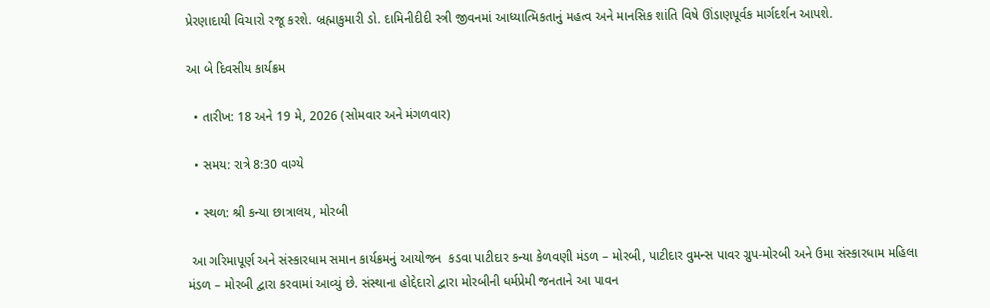પ્રેરણાદાયી વિચારો રજૂ કરશે. બ્રહ્માકુમારી ડો. દામિનીદીદી સ્ત્રી જીવનમાં આધ્યાત્મિકતાનું મહત્વ અને માનસિક શાંતિ વિષે ઊંડાણપૂર્વક માર્ગદર્શન આપશે.

આ બે દિવસીય કાર્યક્રમ

  • તારીખ: 18 અને 19 મે, 2026 (સોમવાર અને મંગળવાર)

  • સમય: રાત્રે 8:30 વાગ્યે

  • સ્થળ: શ્રી કન્યા છાત્રાલય, મોરબી

 આ ગરિમાપૂર્ણ અને સંસ્કારધામ સમાન કાર્યક્રમનું આયોજન  કડવા પાટીદાર કન્યા કેળવણી મંડળ – મોરબી, પાટીદાર વુમન્સ પાવર ગ્રુપ-મોરબી અને ઉમા સંસ્કારધામ મહિલા મંડળ – મોરબી દ્વારા કરવામાં આવ્યું છે. સંસ્થાના હોદ્દેદારો દ્વારા મોરબીની ધર્મપ્રેમી જનતાને આ પાવન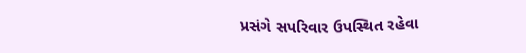પ્રસંગે સપરિવાર ઉપસ્થિત રહેવા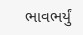ભાવભર્યું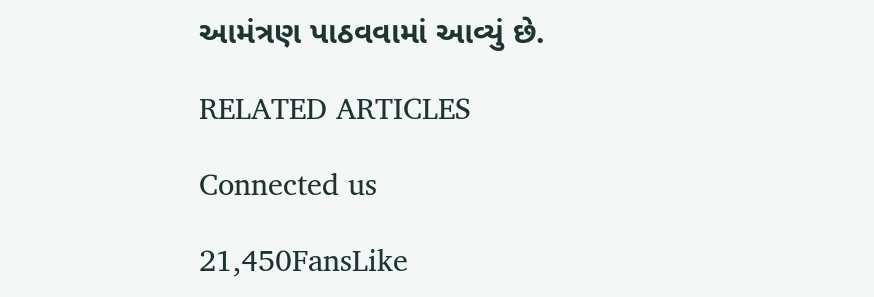આમંત્રણ પાઠવવામાં આવ્યું છે.

RELATED ARTICLES

Connected us

21,450FansLike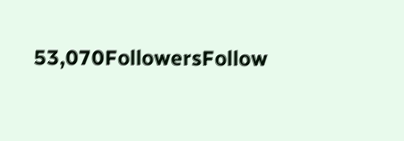53,070FollowersFollow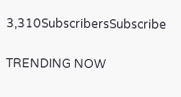3,310SubscribersSubscribe

TRENDING NOW